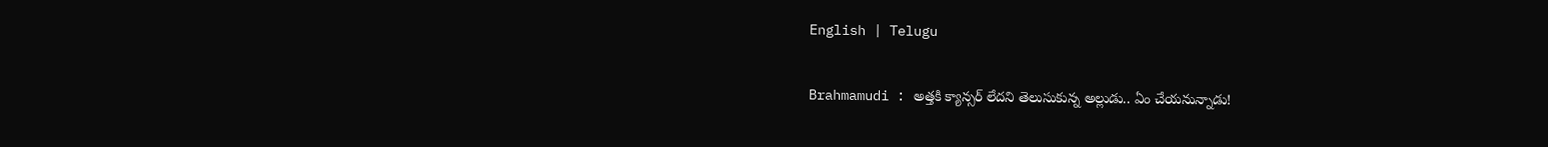English | Telugu

Brahmamudi : అత్తకి క్యాన్సర్ లేదని తెలుసుకున్న అల్లుడు.. ఏం చేయనున్నాడు!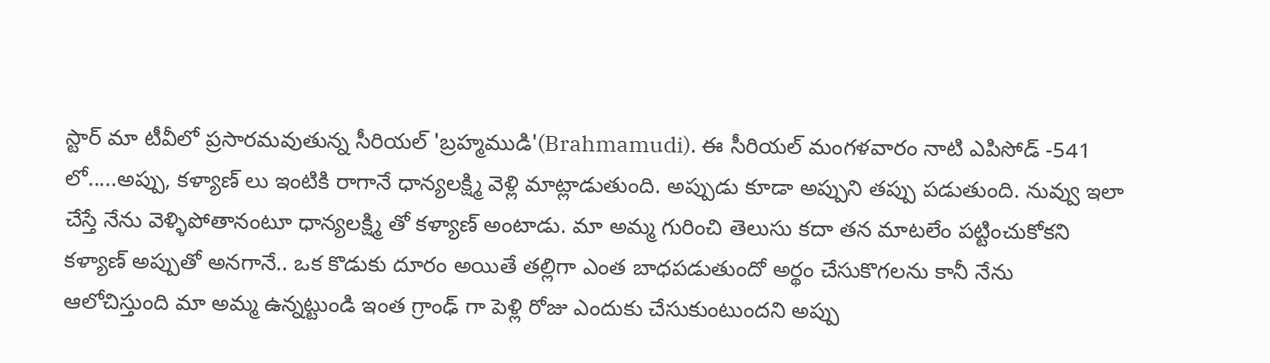స్టార్ మా టీవీలో ప్రసారమవుతున్న సీరియల్ 'బ్రహ్మముడి'(Brahmamudi). ఈ సీరియల్ మంగళవారం నాటి ఎపిసోడ్ -541 లో.....అప్పు, కళ్యాణ్ లు ఇంటికి రాగానే ధాన్యలక్ష్మి వెళ్లి మాట్లాడుతుంది. అప్పుడు కూడా అప్పుని తప్పు పడుతుంది. నువ్వు ఇలా చేస్తే నేను వెళ్ళిపోతానంటూ ధాన్యలక్ష్మి తో కళ్యాణ్ అంటాడు. మా అమ్మ గురించి తెలుసు కదా తన మాటలేం పట్టించుకోకని కళ్యాణ్ అప్పుతో అనగానే.. ఒక కొడుకు దూరం అయితే తల్లిగా ఎంత బాధపడుతుందో అర్థం చేసుకొగలను కానీ నేను ఆలోచిస్తుంది మా అమ్మ ఉన్నట్టుండి ఇంత గ్రాంఢ్ గా పెళ్లి రోజు ఎందుకు చేసుకుంటుందని అప్పు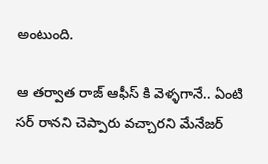అంటుంది.

ఆ తర్వాత రాజ్ ఆఫీస్ కి వెళ్ళగానే.. ఏంటి సర్ రానని చెప్పారు వచ్చారని మేనేజర్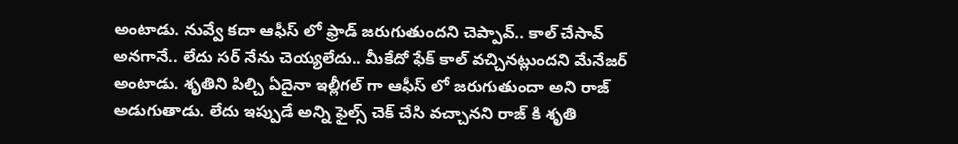అంటాడు. నువ్వే కదా ఆఫీస్ లో ఫ్రాడ్ జరుగుతుందని చెప్పావ్.. కాల్ చేసావ్ అనగానే.. లేదు సర్ నేను చెయ్యలేదు.. మీకేదో ఫేక్ కాల్ వచ్చినట్లుందని మేనేజర్ అంటాడు. శృతిని పిల్చి ఏదైనా ఇల్లీగల్ గా ఆఫీస్ లో జరుగుతుందా అని రాజ్ అడుగుతాడు. లేదు ఇప్పుడే అన్ని ఫైల్స్ చెక్ చేసి వచ్చానని రాజ్ కి శృతి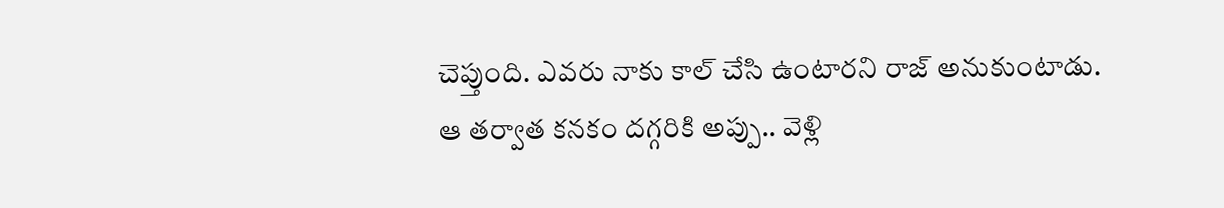చెప్తుంది. ఎవరు నాకు కాల్ చేసి ఉంటారని రాజ్ అనుకుంటాడు. ఆ తర్వాత కనకం దగ్గరికి అప్పు.. వెళ్లి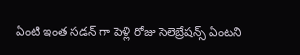ఏంటి ఇంత సడన్ గా పెళ్లి రోజు సెలెబ్రేషన్స్ ఏంటని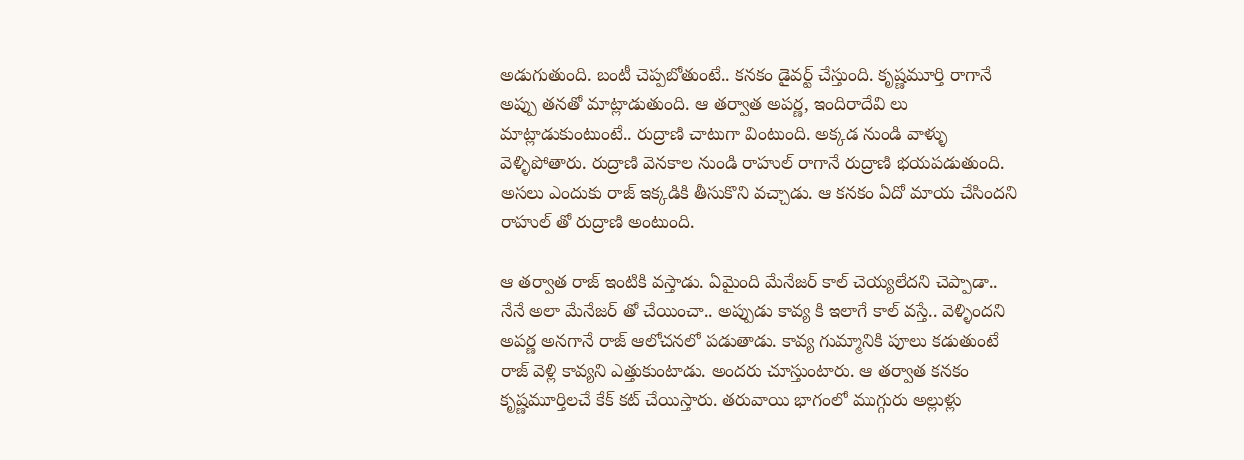అడుగుతుంది. బంటీ చెప్పబోతుంటే.. కనకం డైవర్ట్ చేస్తుంది. కృష్ణమూర్తి రాగానే అప్పు తనతో మాట్లాడుతుంది. ఆ తర్వాత అపర్ణ, ఇందిరాదేవి లు మాట్లాడుకుంటుంటే.. రుద్రాణి చాటుగా వింటుంది. అక్కడ నుండి వాళ్ళు వెళ్ళిపోతారు. రుద్రాణి వెనకాల నుండి రాహుల్ రాగానే రుద్రాణి భయపడుతుంది. అసలు ఎందుకు రాజ్ ఇక్కడికి తీసుకొని వచ్చాడు. ఆ కనకం ఏదో మాయ చేసిందని రాహుల్ తో రుద్రాణి అంటుంది.

ఆ తర్వాత రాజ్ ఇంటికి వస్తాడు. ఏమైంది మేనేజర్ కాల్ చెయ్యలేదని చెప్పాడా.. నేనే అలా మేనేజర్ తో చేయించా.. అప్పుడు కావ్య కి ఇలాగే కాల్ వస్తే.. వెళ్ళిందని అపర్ణ అనగానే రాజ్ ఆలోచనలో పడుతాడు. కావ్య గుమ్మానికి పూలు కడుతుంటే రాజ్ వెళ్లి కావ్యని ఎత్తుకుంటాడు. అందరు చూస్తుంటారు. ఆ తర్వాత కనకం కృష్ణమూర్తిలచే కేక్ కట్ చేయిస్తారు. తరువాయి భాగంలో ముగ్గురు అల్లుళ్లు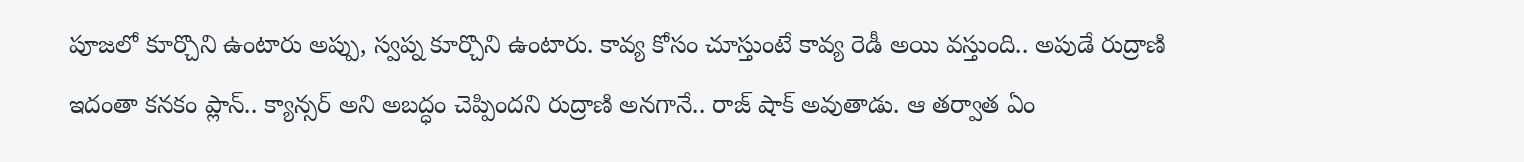పూజలో కూర్చొని ఉంటారు అప్పు, స్వప్న కూర్చొని ఉంటారు. కావ్య కోసం చూస్తుంటే కావ్య రెడీ అయి వస్తుంది.. అపుడే రుద్రాణి ఇదంతా కనకం ప్లాన్.. క్యాన్సర్ అని అబద్ధం చెప్పిందని రుద్రాణి అనగానే.. రాజ్ షాక్ అవుతాడు. ఆ తర్వాత ఏం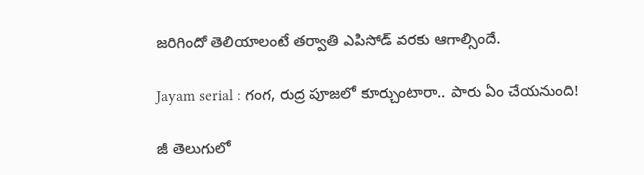జరిగిందో తెలియాలంటే తర్వాతి ఎపిసోడ్ వరకు ఆగాల్సిందే.

Jayam serial : గంగ, రుద్ర పూజలో కూర్చుంటారా.. పారు ఏం చేయనుంది!

జీ తెలుగులో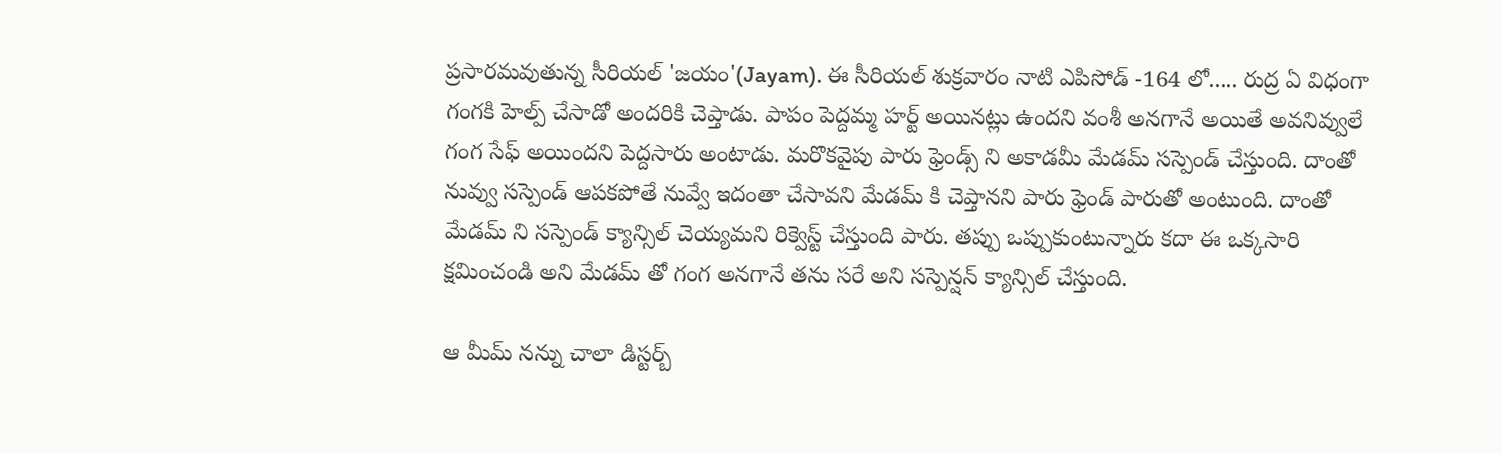ప్రసారమవుతున్న సీరియల్ 'జయం'(Jayam). ఈ సీరియల్ శుక్రవారం నాటి ఎపిసోడ్ -164 లో..... రుద్ర ఏ విధంగా గంగకి హెల్ప్ చేసాడో అందరికి చెప్తాడు. పాపం పెద్దమ్మ హర్ట్ అయినట్లు ఉందని వంశీ అనగానే అయితే అవనివ్వులే గంగ సేఫ్ అయిందని పెద్దసారు అంటాడు. మరొకవైపు పారు ఫ్రెండ్స్ ని అకాడమీ మేడమ్ సస్పెండ్ చేస్తుంది. దాంతో నువ్వు సస్పెండ్ ఆపకపోతే నువ్వే ఇదంతా చేసావని మేడమ్ కి చెప్తానని పారు ఫ్రెండ్ పారుతో అంటుంది. దాంతో మేడమ్ ని సస్పెండ్ క్యాన్సిల్ చెయ్యమని రిక్వెస్ట్ చేస్తుంది పారు. తప్పు ఒప్పుకుంటున్నారు కదా ఈ ఒక్కసారి క్షమించండి అని మేడమ్ తో గంగ అనగానే తను సరే అని సస్పెన్షన్ క్యాన్సిల్ చేస్తుంది.

ఆ మీమ్ నన్ను చాలా డిస్టర్బ్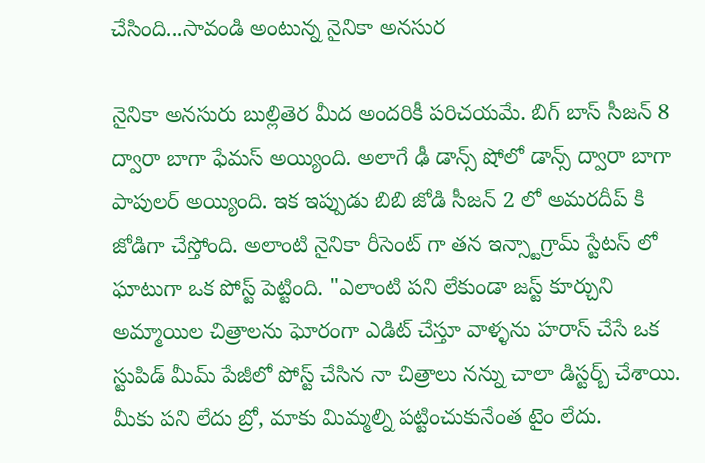చేసింది...సావండి అంటున్న నైనికా అనసుర

నైనికా అనసురు బుల్లితెర మీద అందరికీ పరిచయమే. బిగ్ బాస్ సీజన్ 8 ద్వారా బాగా ఫేమస్ అయ్యింది. అలాగే ఢీ డాన్స్ షోలో డాన్స్ ద్వారా బాగా పాపులర్ అయ్యింది. ఇక ఇప్పుడు బిబి జోడి సీజన్ 2 లో అమరదీప్ కి జోడిగా చేస్తోంది. అలాంటి నైనికా రీసెంట్ గా తన ఇన్స్టాగ్రామ్ స్టేటస్ లో ఘాటుగా ఒక పోస్ట్ పెట్టింది. "ఎలాంటి పని లేకుండా జస్ట్ కూర్చుని అమ్మాయిల చిత్రాలను ఘోరంగా ఎడిట్ చేస్తూ వాళ్ళను హరాస్ చేసే ఒక స్టుపిడ్ మీమ్ పేజీలో పోస్ట్ చేసిన నా చిత్రాలు నన్ను చాలా డిస్టర్బ్ చేశాయి. మీకు పని లేదు బ్రో, మాకు మిమ్మల్ని పట్టించుకునేంత టైం లేదు.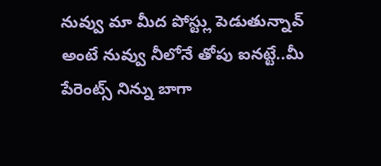నువ్వు మా మీద పోస్ట్లు పెడుతున్నావ్ అంటే నువ్వు నీలోనే తోపు ఐనట్టే..మీ పేరెంట్స్ నిన్ను బాగా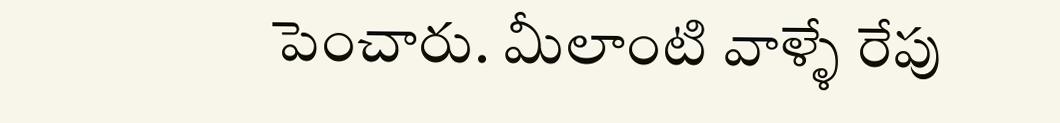పెంచారు. మీలాంటి వాళ్ళే రేపు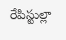రేపిస్టుల్లా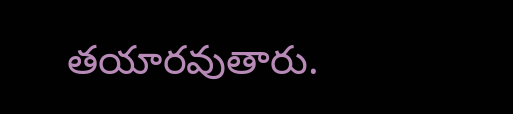తయారవుతారు.